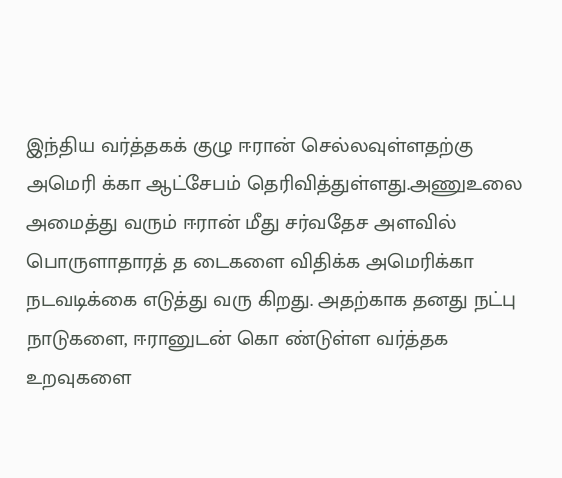இந்திய வர்த்தகக் குழு ஈரான் செல்லவுள்ளதற்கு அமெரி க்கா ஆட்சேபம் தெரிவித்துள்ளது.அணுஉலை அமைத்து வரும் ஈரான் மீது சர்வதேச அளவில் பொருளாதாரத் த டைகளை விதிக்க அமெரிக்கா நடவடிக்கை எடுத்து வரு கிறது. அதற்காக தனது நட்பு நாடுகளை, ஈரானுடன் கொ ண்டுள்ள வர்த்தக உறவுகளை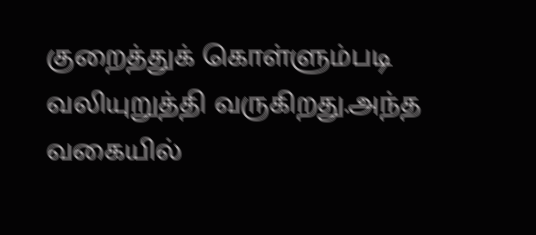குறைத்துக் கொள்ளும்படி வலியுறுத்தி வருகிறது.அந்த வகையில்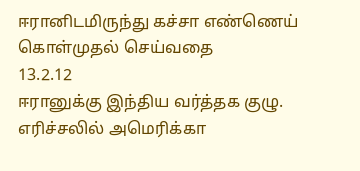ஈரானிடமிருந்து கச்சா எண்ணெய் கொள்முதல் செய்வதை
13.2.12
ஈரானுக்கு இந்திய வர்த்தக குழு. எரிச்சலில் அமெரிக்கா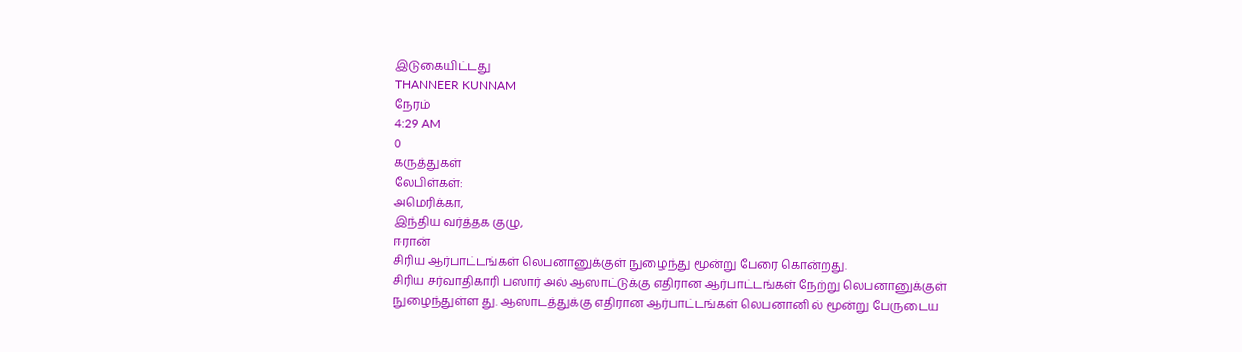இடுகையிட்டது
THANNEER KUNNAM
நேரம்
4:29 AM
0
கருத்துகள்
லேபிள்கள்:
அமெரிக்கா,
இந்திய வர்த்தக குழு,
ஈரான்
சிரிய ஆர்பாட்டங்கள் லெபனானுக்குள் நுழைந்து மூன்று பேரை கொன்றது.
சிரிய சர்வாதிகாரி பஸார் அல் ஆஸாட்டுக்கு எதிரான ஆர்பாட்டங்கள் நேற்று லெபனானுக்குள் நுழைந்துள்ள து. ஆஸாடத்துக்கு எதிரான ஆர்பாட்டங்கள் லெபனானி ல் மூன்று பேருடைய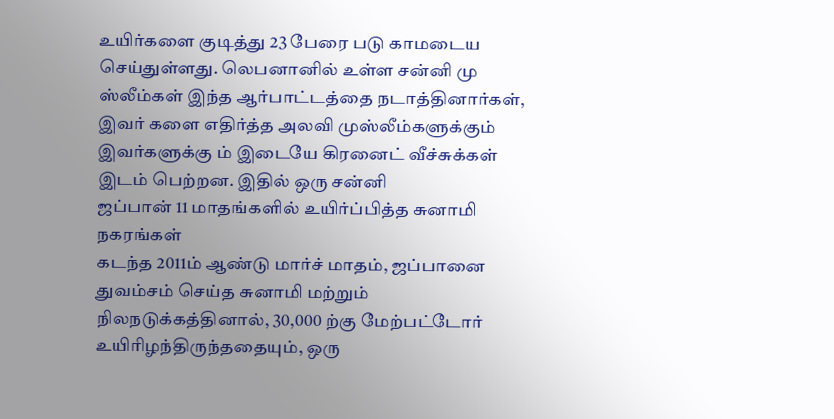உயிர்களை குடித்து 23 பேரை படு காமடைய செய்துள்ளது. லெபனானில் உள்ள சன்னி மு ஸ்லீம்கள் இந்த ஆர்பாட்டத்தை நடாத்தினார்கள், இவர் களை எதிர்த்த அலவி முஸ்லீம்களுக்கும் இவர்களுக்கு ம் இடையே கிரனைட் வீச்சுக்கள் இடம் பெற்றன. இதில் ஒரு சன்னி
ஜப்பான் 11 மாதங்களில் உயிர்ப்பித்த சுனாமி நகரங்கள்
கடந்த 2011ம் ஆண்டு மார்ச் மாதம், ஜப்பானை துவம்சம் செய்த சுனாமி மற்றும் நிலநடுக்கத்தினால், 30,000 ற்கு மேற்பட்டோர் உயிரிழந்திருந்ததையும், ஒரு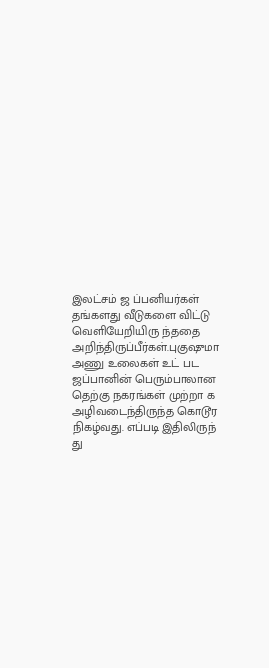இலட்சம் ஜ ப்பனியர்கள் தங்களது வீடுகளை விட்டு வெளியேறியிரு ந்ததை அறிந்திருப்பீர்கள்.புகுஷுமா அணு உலைகள் உட் பட ஜப்பானின் பெரும்பாலான தெற்கு நகரங்கள் முற்றா க அழிவடைந்திருந்த கொடூர நிகழ்வது. எப்படி இதிலிருந் து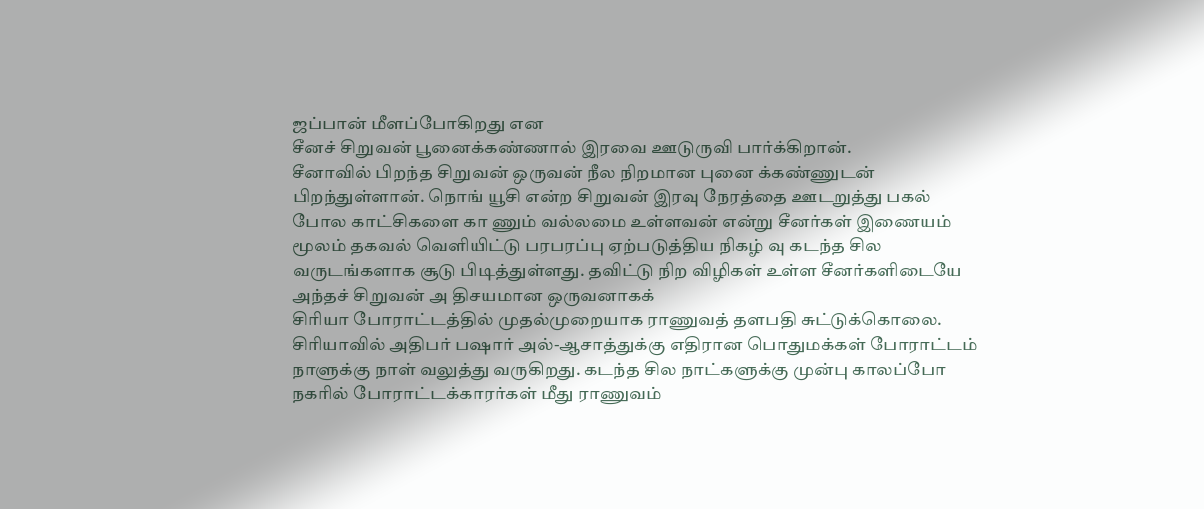ஜப்பான் மீளப்போகிறது என
சீனச் சிறுவன் பூனைக்கண்ணால் இரவை ஊடுருவி பார்க்கிறான்.
சீனாவில் பிறந்த சிறுவன் ஒருவன் நீல நிறமான புனை க்கண்ணுடன் பிறந்துள்ளான். நொங் யூசி என்ற சிறுவன் இரவு நேரத்தை ஊடறுத்து பகல் போல காட்சிகளை கா ணும் வல்லமை உள்ளவன் என்று சீனர்கள் இணையம் மூலம் தகவல் வெளியிட்டு பரபரப்பு ஏற்படுத்திய நிகழ் வு கடந்த சில வருடங்களாக சூடு பிடித்துள்ளது. தவிட்டு நிற விழிகள் உள்ள சீனர்களிடையே அந்தச் சிறுவன் அ திசயமான ஒருவனாகக்
சிரியா போராட்டத்தில் முதல்முறையாக ராணுவத் தளபதி சுட்டுக்கொலை.
சிரியாவில் அதிபர் பஷார் அல்-ஆசாத்துக்கு எதிரான பொதுமக்கள் போராட்டம் நாளுக்கு நாள் வலுத்து வருகிறது. கடந்த சில நாட்களுக்கு முன்பு காலப்போ நகரில் போராட்டக்காரர்கள் மீது ராணுவம்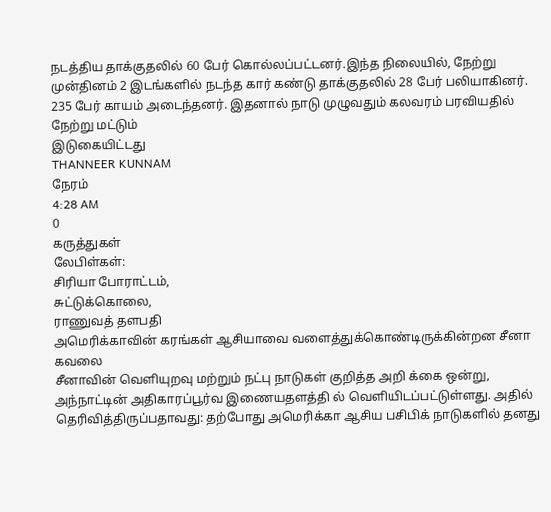நடத்திய தாக்குதலில் 60 பேர் கொல்லப்பட்டனர்.இந்த நிலையில், நேற்று முன்தினம் 2 இடங்களில் நடந்த கார் கண்டு தாக்குதலில் 28 பேர் பலியாகினர். 235 பேர் காயம் அடைந்தனர். இதனால் நாடு முழுவதும் கலவரம் பரவியதில் நேற்று மட்டும்
இடுகையிட்டது
THANNEER KUNNAM
நேரம்
4:28 AM
0
கருத்துகள்
லேபிள்கள்:
சிரியா போராட்டம்,
சுட்டுக்கொலை,
ராணுவத் தளபதி
அமெரிக்காவின் கரங்கள் ஆசியாவை வளைத்துக்கொண்டிருக்கின்றன சீனா கவலை
சீனாவின் வெளியுறவு மற்றும் நட்பு நாடுகள் குறித்த அறி க்கை ஒன்று, அந்நாட்டின் அதிகாரப்பூர்வ இணையதளத்தி ல் வெளியிடப்பட்டுள்ளது. அதில் தெரிவித்திருப்பதாவது: தற்போது அமெரிக்கா ஆசிய பசிபிக் நாடுகளில் தனது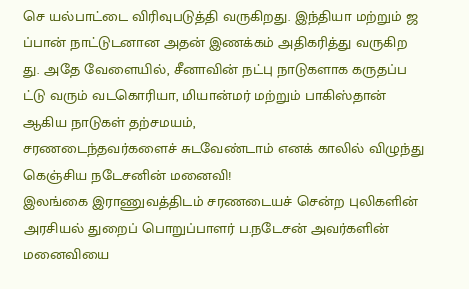செ யல்பாட்டை விரிவுபடுத்தி வருகிறது. இந்தியா மற்றும் ஜ ப்பான் நாட்டுடனான அதன் இணக்கம் அதிகரித்து வருகிற து. அதே வேளையில், சீனாவின் நட்பு நாடுகளாக கருதப்ப ட்டு வரும் வடகொரியா, மியான்மர் மற்றும் பாகிஸ்தான் ஆகிய நாடுகள் தற்சமயம்,
சரணடைந்தவர்களைச் சுடவேண்டாம் எனக் காலில் விழுந்து கெஞ்சிய நடேசனின் மனைவி!
இலங்கை இராணுவத்திடம் சரணடையச் சென்ற புலிகளின் அரசியல் துறைப் பொறுப்பாளர் ப.நடேசன் அவர்களின் மனைவியை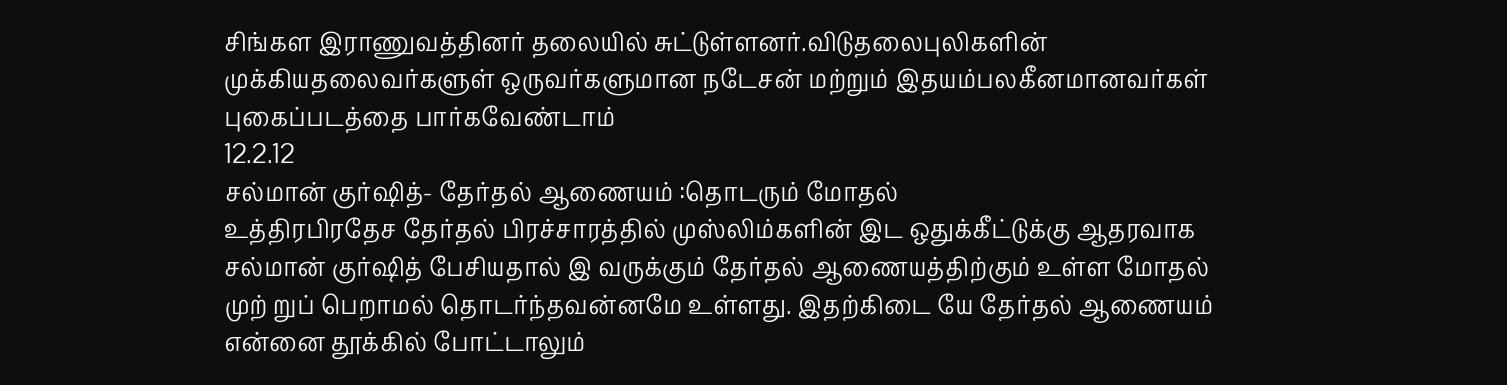சிங்கள இராணுவத்தினர் தலையில் சுட்டுள்ளனர்.விடுதலைபுலிகளின் முக்கியதலைவர்களுள் ஒருவர்களுமான நடேசன் மற்றும் இதயம்பலகீனமானவர்கள் புகைப்படத்தை பார்கவேண்டாம்
12.2.12
சல்மான் குர்ஷித்- தேர்தல் ஆணையம் :தொடரும் மோதல்
உத்திரபிரதேச தேர்தல் பிரச்சாரத்தில் முஸ்லிம்களின் இட ஒதுக்கீட்டுக்கு ஆதரவாக சல்மான் குர்ஷித் பேசியதால் இ வருக்கும் தேர்தல் ஆணையத்திற்கும் உள்ள மோதல் முற் றுப் பெறாமல் தொடர்ந்தவன்னமே உள்ளது. இதற்கிடை யே தேர்தல் ஆணையம் என்னை தூக்கில் போட்டாலும்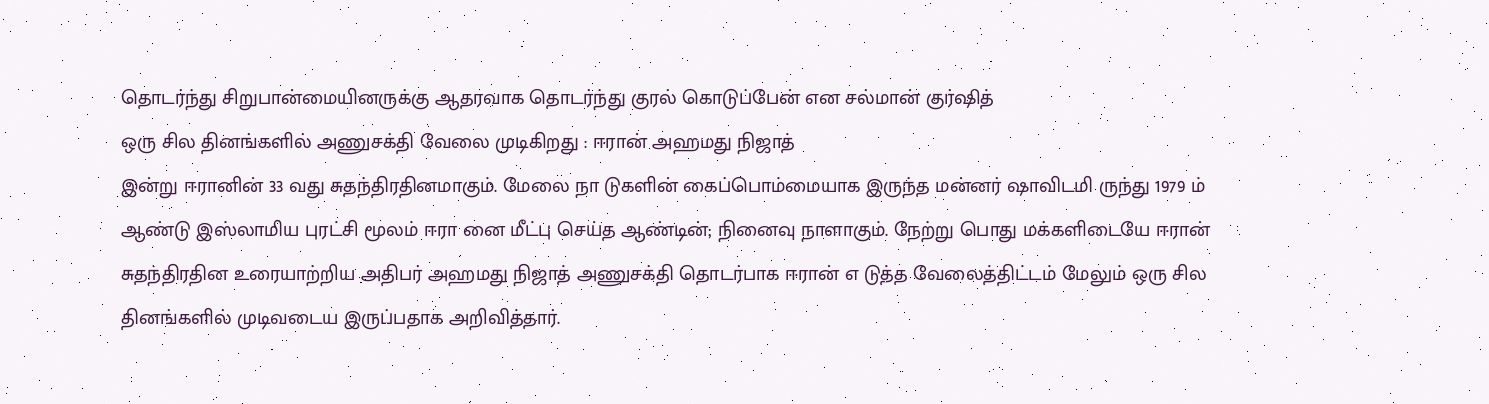தொடர்ந்து சிறுபான்மையினருக்கு ஆதரவாக தொடர்ந்து குரல் கொடுப்பேன் என சல்மான் குர்ஷித்
ஒரு சில தினங்களில் அணுசக்தி வேலை முடிகிறது : ஈரான் அஹமது நிஜாத்
இன்று ஈரானின் 33 வது சுதந்திரதினமாகும். மேலை நா டுகளின் கைப்பொம்மையாக இருந்த மன்னர் ஷாவிடமி ருந்து 1979 ம் ஆண்டு இஸ்லாமிய புரட்சி மூலம் ஈரா னை மீட்பு செய்த ஆண்டின்; நினைவு நாளாகும். நேற்று பொது மக்களிடையே ஈரான் சுதந்திரதின உரையாற்றிய அதிபர் அஹமது நிஜாத் அணுசக்தி தொடர்பாக ஈரான் எ டுத்த வேலைத்திட்டம் மேலும் ஒரு சில தினங்களில் முடிவடைய இருப்பதாக அறிவித்தார்.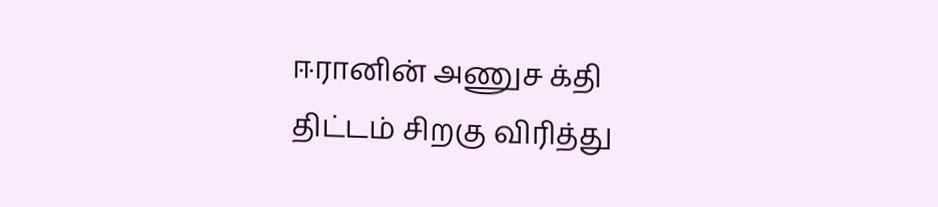ஈரானின் அணுச க்தி திட்டம் சிறகு விரித்து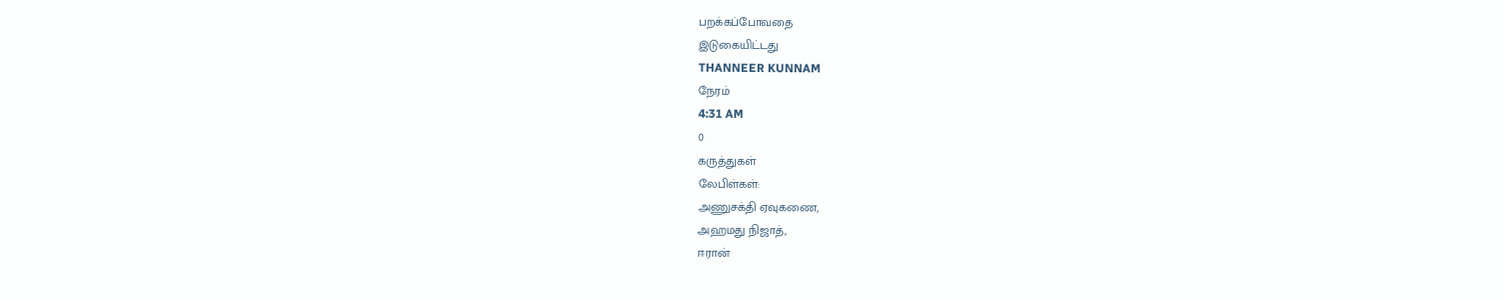பறக்கப்போவதை
இடுகையிட்டது
THANNEER KUNNAM
நேரம்
4:31 AM
0
கருத்துகள்
லேபிள்கள்:
அணுசக்தி ஏவுகணை,
அஹமது நிஜாத்,
ஈரான்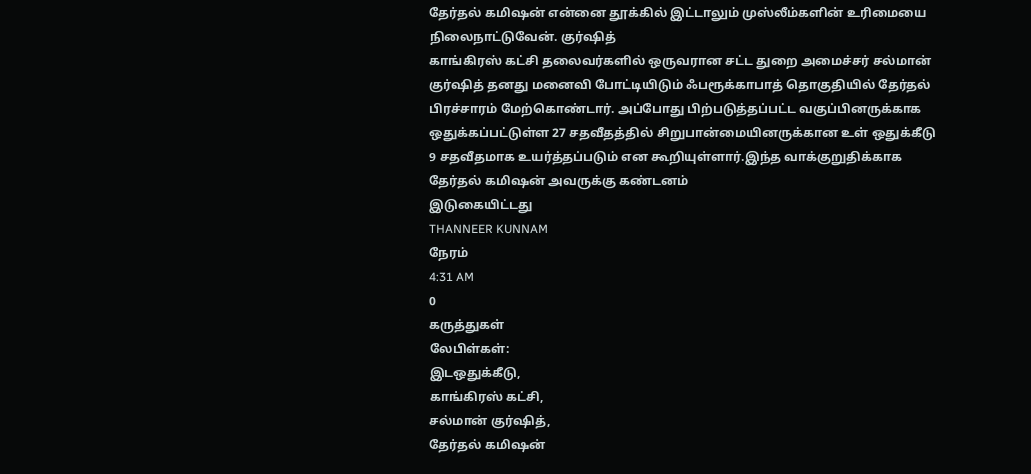தேர்தல் கமிஷன் என்னை தூக்கில் இட்டாலும் முஸ்லீம்களின் உரிமையை நிலைநாட்டுவேன். குர்ஷித்
காங்கிரஸ் கட்சி தலைவர்களில் ஒருவரான சட்ட துறை அமைச்சர் சல்மான் குர்ஷித் தனது மனைவி போட்டியிடும் ஃபரூக்காபாத் தொகுதியில் தேர்தல் பிரச்சாரம் மேற்கொண்டார். அப்போது பிற்படுத்தப்பட்ட வகுப்பினருக்காக ஒதுக்கப்பட்டுள்ள 27 சதவீதத்தில் சிறுபான்மையினருக்கான உள் ஒதுக்கீடு 9 சதவீதமாக உயர்த்தப்படும் என கூறியுள்ளார்.இந்த வாக்குறுதிக்காக தேர்தல் கமிஷன் அவருக்கு கண்டனம்
இடுகையிட்டது
THANNEER KUNNAM
நேரம்
4:31 AM
0
கருத்துகள்
லேபிள்கள்:
இடஒதுக்கீடு,
காங்கிரஸ் கட்சி,
சல்மான் குர்ஷித்,
தேர்தல் கமிஷன்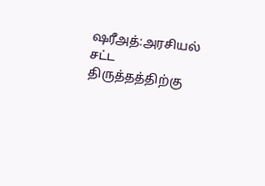ஷரீஅத்:அரசியல் சட்ட திருத்தத்திற்கு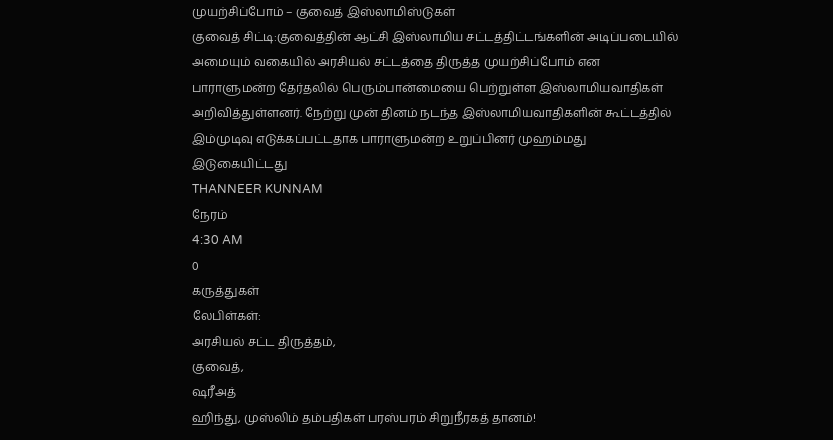முயற்சிப்போம் – குவைத் இஸ்லாமிஸ்டுகள்
குவைத் சிட்டி:குவைத்தின் ஆட்சி இஸ்லாமிய சட்டத்திட்டங்களின் அடிப்படையில் அமையும் வகையில் அரசியல் சட்டத்தை திருத்த முயற்சிப்போம் என பாராளுமன்ற தேர்தலில் பெரும்பான்மையை பெற்றுள்ள இஸ்லாமியவாதிகள் அறிவித்துள்ளனர். நேற்று முன் தினம் நடந்த இஸ்லாமியவாதிகளின் கூட்டத்தில் இம்முடிவு எடுக்கப்பட்டதாக பாராளுமன்ற உறுப்பினர் முஹம்மது
இடுகையிட்டது
THANNEER KUNNAM
நேரம்
4:30 AM
0
கருத்துகள்
லேபிள்கள்:
அரசியல் சட்ட திருத்தம்,
குவைத்,
ஷரீஅத்
ஹிந்து, முஸ்லிம் தம்பதிகள் பரஸ்பரம் சிறுநீரகத் தானம்!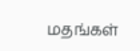மதங்கள்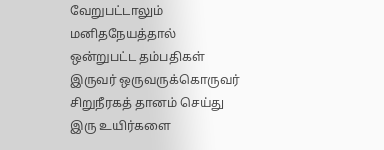வேறுபட்டாலும் மனிதநேயத்தால் ஒன்றுபட்ட தம்பதிகள் இருவர் ஒருவருக்கொருவர் சிறுநீரகத் தானம் செய்து இரு உயிர்களை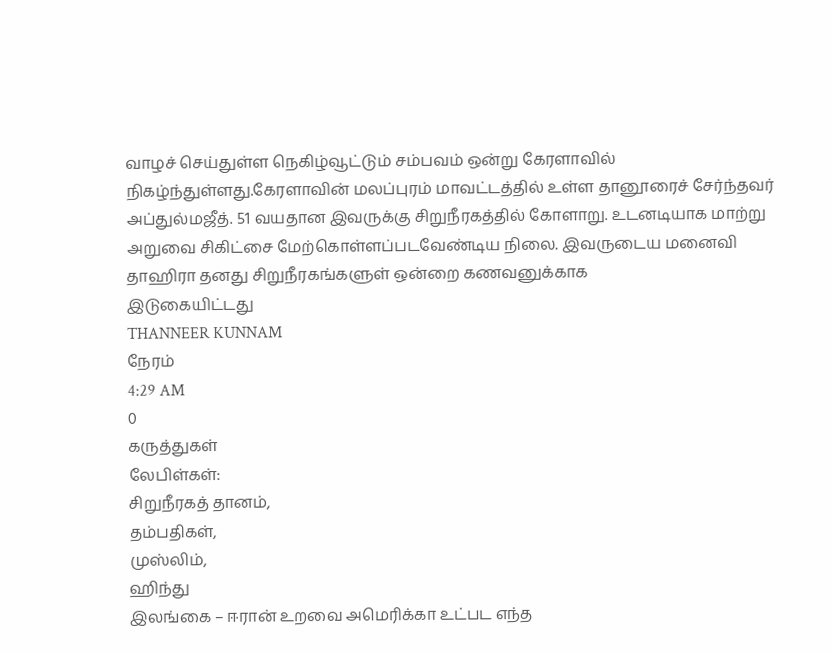வாழச் செய்துள்ள நெகிழ்வூட்டும் சம்பவம் ஒன்று கேரளாவில் நிகழ்ந்துள்ளது.கேரளாவின் மலப்புரம் மாவட்டத்தில் உள்ள தானூரைச் சேர்ந்தவர் அப்துல்மஜீத். 51 வயதான இவருக்கு சிறுநீரகத்தில் கோளாறு. உடனடியாக மாற்று அறுவை சிகிட்சை மேற்கொள்ளப்படவேண்டிய நிலை. இவருடைய மனைவி தாஹிரா தனது சிறுநீரகங்களுள் ஒன்றை கணவனுக்காக
இடுகையிட்டது
THANNEER KUNNAM
நேரம்
4:29 AM
0
கருத்துகள்
லேபிள்கள்:
சிறுநீரகத் தானம்,
தம்பதிகள்,
முஸ்லிம்,
ஹிந்து
இலங்கை – ஈரான் உறவை அமெரிக்கா உட்பட எந்த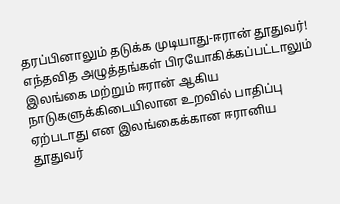தரப்பினாலும் தடுக்க முடியாது-ஈரான் தூதுவர்!
எந்தவித அழுத்தங்கள் பிரயோகிக்கப்பட்டாலும் இலங்கை மற்றும் ஈரான் ஆகிய நாடுகளுக்கிடையிலான உறவில் பாதிப்பு ஏற்படாது என இலங்கைக்கான ஈரானிய தூதுவர்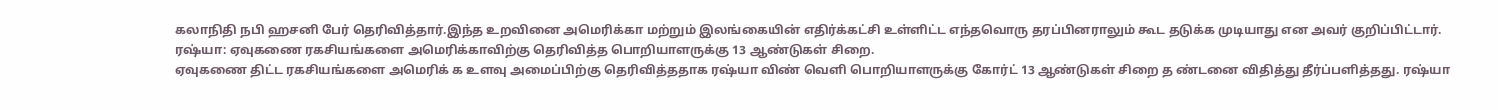கலாநிதி நபி ஹசனி பேர் தெரிவித்தார்.இந்த உறவினை அமெரிக்கா மற்றும் இலங்கையின் எதிர்க்கட்சி உள்ளிட்ட எந்தவொரு தரப்பினராலும் கூட தடுக்க முடியாது என அவர் குறிப்பிட்டார்.
ரஷ்யா: ஏவுகணை ரகசியங்களை அமெரிக்காவிற்கு தெரிவித்த பொறியாளருக்கு 13 ஆண்டுகள் சிறை.
ஏவுகணை திட்ட ரகசியங்களை அமெரிக் க உளவு அமைப்பிற்கு தெரிவித்ததாக ரஷ்யா விண் வெளி பொறியாளருக்கு கோர்ட் 13 ஆண்டுகள் சிறை த ண்டனை விதித்து தீர்ப்பளித்தது. ரஷ்யா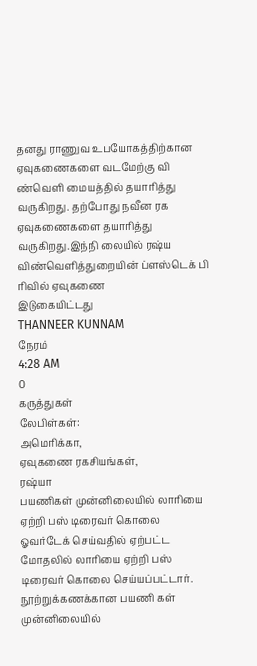தனது ராணுவ உபயோகத்திற்கான ஏவுகணைகளை வடமேற்கு வி ண்வெளி மையத்தில் தயாரித்து வருகிறது. தற்போது நவீன ரக ஏவுகணைகளை தயாரித்து வருகிறது.இந்நி லையில் ரஷ்ய விண்வெளித்துறையின் ப்ளஸ்டெக் பி ரிவில் ஏவுகணை
இடுகையிட்டது
THANNEER KUNNAM
நேரம்
4:28 AM
0
கருத்துகள்
லேபிள்கள்:
அமெரிக்கா,
ஏவுகணை ரகசியங்கள்,
ரஷ்யா
பயணிகள் முன்னிலையில் லாரியை ஏற்றி பஸ் டிரைவர் கொலை
ஓவர்டேக் செய்வதில் ஏற்பட்ட மோதலில் லாரியை ஏற்றி பஸ் டிரைவர் கொலை செய்யப்பட்டார். நூற்றுக்கணக்கான பயணி கள் முன்னிலையில்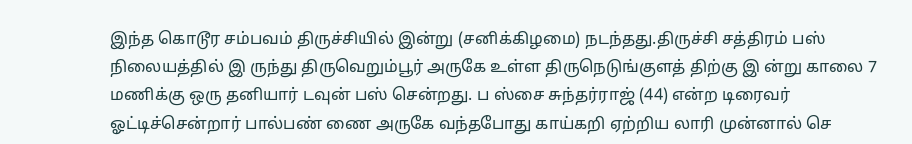இந்த கொடூர சம்பவம் திருச்சியில் இன்று (சனிக்கிழமை) நடந்தது.திருச்சி சத்திரம் பஸ் நிலையத்தில் இ ருந்து திருவெறும்பூர் அருகே உள்ள திருநெடுங்குளத் திற்கு இ ன்று காலை 7 மணிக்கு ஒரு தனியார் டவுன் பஸ் சென்றது. ப ஸ்சை சுந்தர்ராஜ் (44) என்ற டிரைவர் ஓட்டிச்சென்றார் பால்பண் ணை அருகே வந்தபோது காய்கறி ஏற்றிய லாரி முன்னால் செ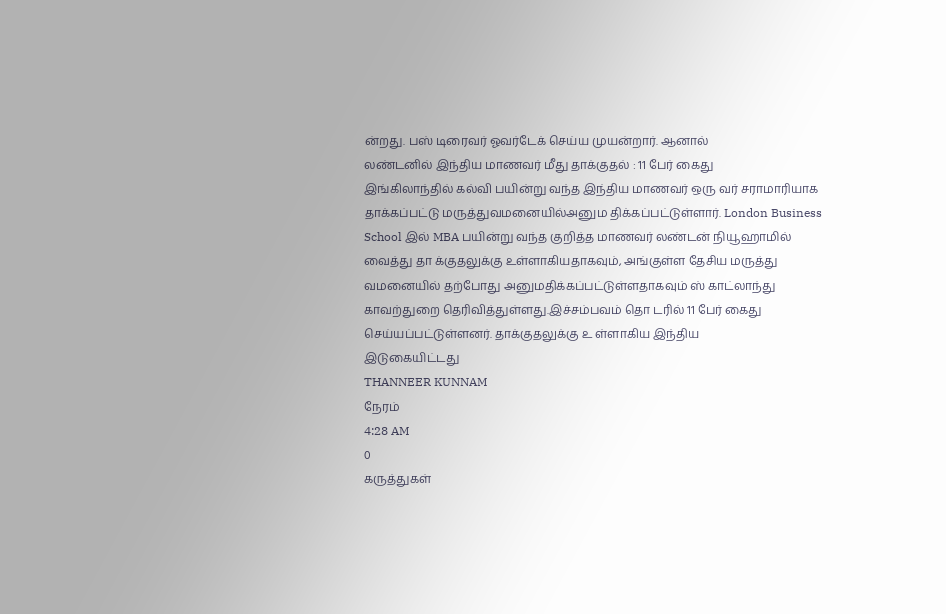ன்றது. பஸ் டிரைவர் ஓவர்டேக் செய்ய முயன்றார். ஆனால்
லண்டனில் இந்திய மாணவர் மீது தாக்குதல் : 11 பேர் கைது
இங்கிலாந்தில் கல்வி பயின்று வந்த இந்திய மாணவர் ஒரு வர் சராமாரியாக தாக்கப்பட்டு மருத்துவமனையில்அனும திக்கப்பட்டுள்ளார். London Business School இல் MBA பயின்று வந்த குறித்த மாணவர் லண்டன் நியூஹாமில் வைத்து தா க்குதலுக்கு உள்ளாகியதாகவும், அங்குள்ள தேசிய மருத்து வமனையில் தற்போது அனுமதிக்கப்பட்டுள்ளதாகவும் ஸ் காட்லாந்து காவற்துறை தெரிவித்துள்ளது.இச்சம்பவம் தொ டரில் 11 பேர் கைது செய்யப்பட்டுள்ளனர். தாக்குதலுக்கு உ ள்ளாகிய இந்திய
இடுகையிட்டது
THANNEER KUNNAM
நேரம்
4:28 AM
0
கருத்துகள்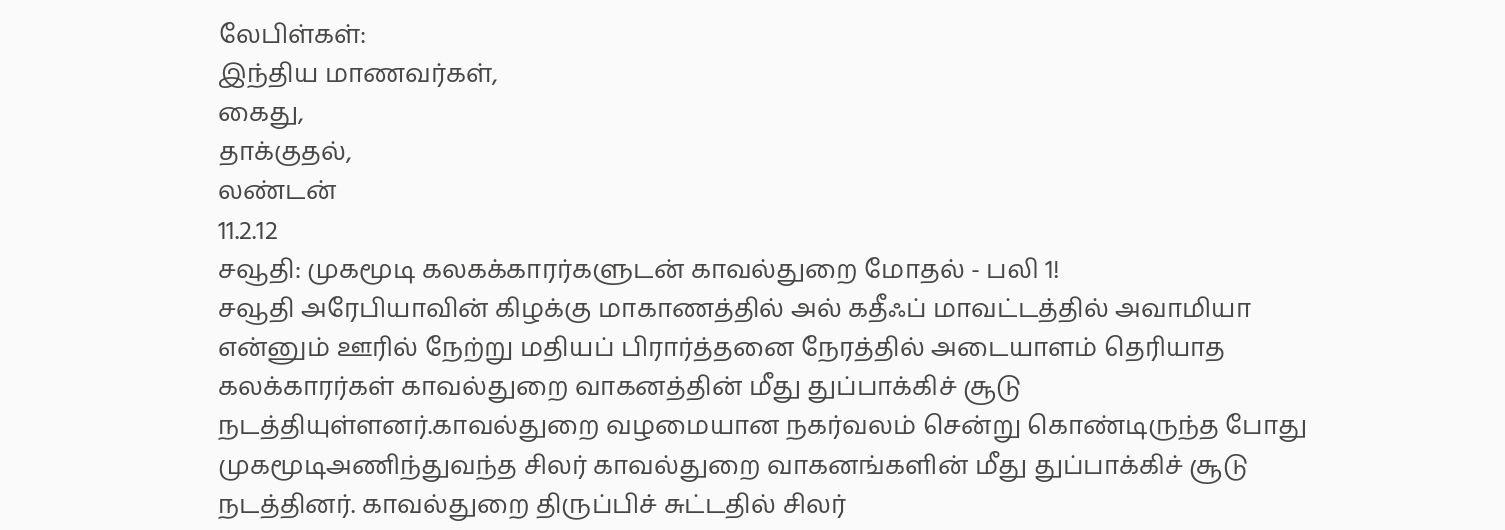லேபிள்கள்:
இந்திய மாணவர்கள்,
கைது,
தாக்குதல்,
லண்டன்
11.2.12
சவூதி: முகமூடி கலகக்காரர்களுடன் காவல்துறை மோதல் - பலி 1!
சவூதி அரேபியாவின் கிழக்கு மாகாணத்தில் அல் கதீஃப் மாவட்டத்தில் அவாமியா என்னும் ஊரில் நேற்று மதியப் பிரார்த்தனை நேரத்தில் அடையாளம் தெரியாத கலக்காரர்கள் காவல்துறை வாகனத்தின் மீது துப்பாக்கிச் சூடு நடத்தியுள்ளனர்.காவல்துறை வழமையான நகர்வலம் சென்று கொண்டிருந்த போது முகமூடிஅணிந்துவந்த சிலர் காவல்துறை வாகனங்களின் மீது துப்பாக்கிச் சூடு நடத்தினர். காவல்துறை திருப்பிச் சுட்டதில் சிலர்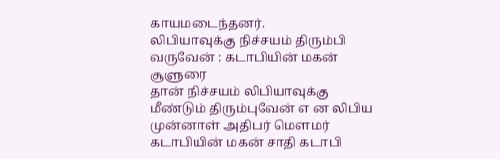காயமடைந்தனர்.
லிபியாவுக்கு நிச்சயம் திரும்பி வருவேன் : கடாபியின் மகன் சூளுரை
தான் நிச்சயம் லிபியாவுக்கு மீண்டும் திரும்புவேன் எ ன லிபிய முன்னாள் அதிபர் மௌமர் கடாபியின் மகன் சாதி கடாபி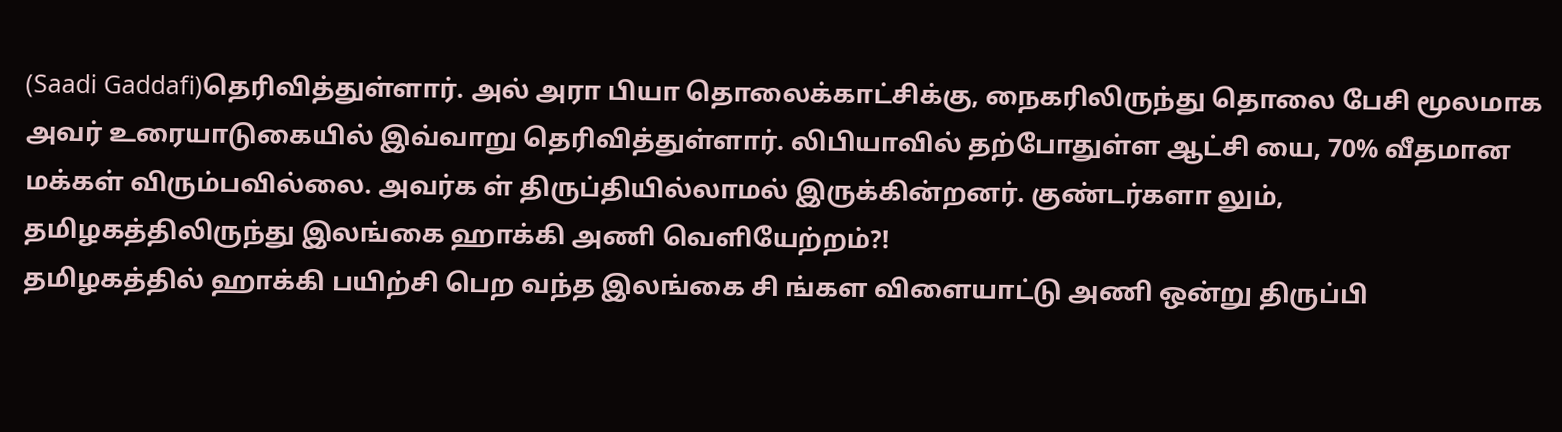(Saadi Gaddafi)தெரிவித்துள்ளார். அல் அரா பியா தொலைக்காட்சிக்கு, நைகரிலிருந்து தொலை பேசி மூலமாக அவர் உரையாடுகையில் இவ்வாறு தெரிவித்துள்ளார். லிபியாவில் தற்போதுள்ள ஆட்சி யை, 70% வீதமான மக்கள் விரும்பவில்லை. அவர்க ள் திருப்தியில்லாமல் இருக்கின்றனர். குண்டர்களா லும்,
தமிழகத்திலிருந்து இலங்கை ஹாக்கி அணி வெளியேற்றம்?!
தமிழகத்தில் ஹாக்கி பயிற்சி பெற வந்த இலங்கை சி ங்கள விளையாட்டு அணி ஒன்று திருப்பி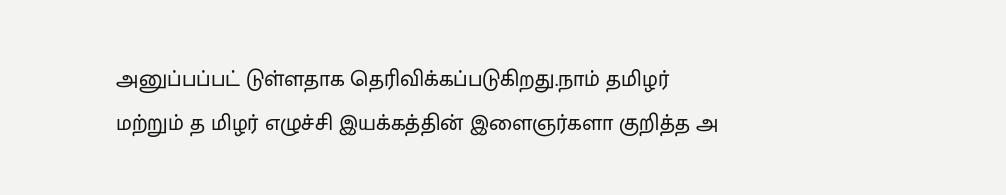அனுப்பப்பட் டுள்ளதாக தெரிவிக்கப்படுகிறது.நாம் தமிழர் மற்றும் த மிழர் எழுச்சி இயக்கத்தின் இளைஞர்களா குறித்த அ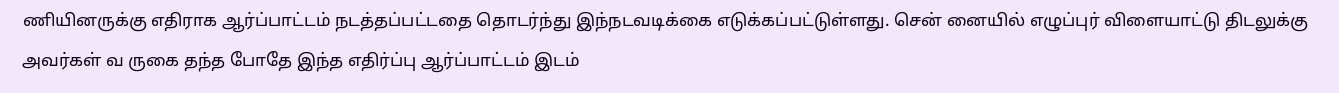ணியினருக்கு எதிராக ஆர்ப்பாட்டம் நடத்தப்பட்டதை தொடர்ந்து இந்நடவடிக்கை எடுக்கப்பட்டுள்ளது. சென் னையில் எழுப்புர் விளையாட்டு திடலுக்கு அவர்கள் வ ருகை தந்த போதே இந்த எதிர்ப்பு ஆர்ப்பாட்டம் இடம்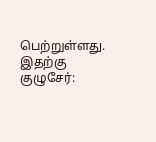பெற்றுள்ளது.
இதற்கு குழுசேர்: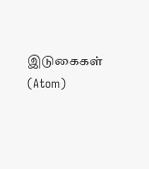இடுகைகள் (Atom)